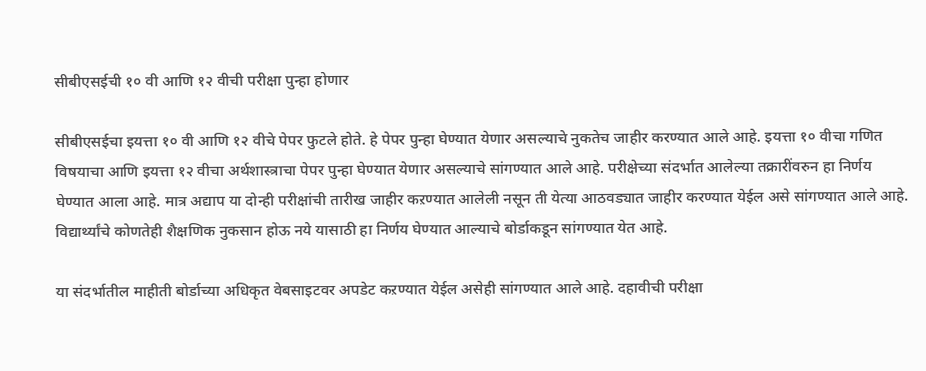सीबीएसईची १० वी आणि १२ वीची परीक्षा पुन्हा होणार

सीबीएसईचा इयत्ता १० वी आणि १२ वीचे पेपर फुटले होते. हे पेपर पुन्हा घेण्यात येणार असल्याचे नुकतेच जाहीर करण्यात आले आहे. इयत्ता १० वीचा गणित विषयाचा आणि इयत्ता १२ वीचा अर्थशास्त्राचा पेपर पुन्हा घेण्यात येणार असल्याचे सांगण्यात आले आहे. परीक्षेच्या संदर्भात आलेल्या तक्रारींवरुन हा निर्णय घेण्यात आला आहे. मात्र अद्याप या दोन्ही परीक्षांची तारीख जाहीर कऱण्यात आलेली नसून ती येत्या आठवड्यात जाहीर करण्यात येईल असे सांगण्यात आले आहे. विद्यार्थ्यांचे कोणतेही शैक्षणिक नुकसान होऊ नये यासाठी हा निर्णय घेण्यात आल्याचे बोर्डाकडून सांगण्यात येत आहे.

या संदर्भातील माहीती बोर्डाच्या अधिकृत वेबसाइटवर अपडेट कऱण्यात येईल असेही सांगण्यात आले आहे. दहावीची परीक्षा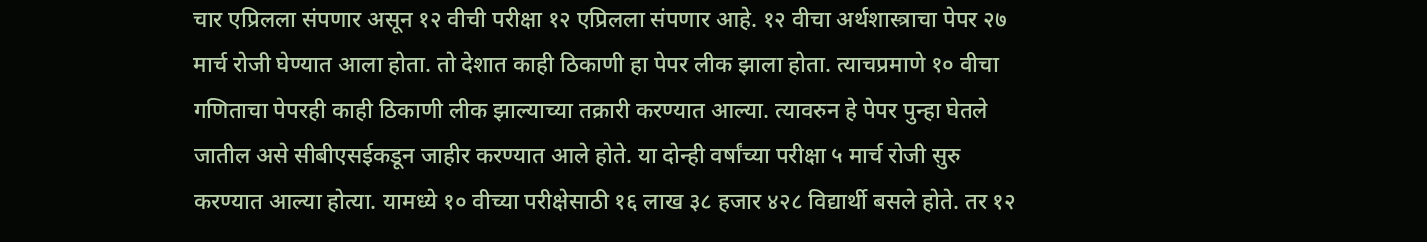चार एप्रिलला संपणार असून १२ वीची परीक्षा १२ एप्रिलला संपणार आहे. १२ वीचा अर्थशास्त्राचा पेपर २७ मार्च रोजी घेण्यात आला होता. तो देशात काही ठिकाणी हा पेपर लीक झाला होता. त्याचप्रमाणे १० वीचा गणिताचा पेपरही काही ठिकाणी लीक झाल्याच्या तक्रारी करण्यात आल्या. त्यावरुन हे पेपर पुन्हा घेतले जातील असे सीबीएसईकडून जाहीर करण्यात आले होते. या दोन्ही वर्षांच्या परीक्षा ५ मार्च रोजी सुरु करण्यात आल्या होत्या. यामध्ये १० वीच्या परीक्षेसाठी १६ लाख ३८ हजार ४२८ विद्यार्थी बसले होते. तर १२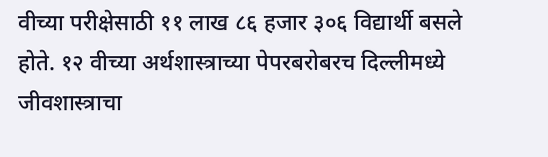वीच्या परीक्षेसाठी ११ लाख ८६ हजार ३०६ विद्यार्थी बसले होते. १२ वीच्या अर्थशास्त्राच्या पेपरबरोबरच दिल्लीमध्ये जीवशास्त्राचा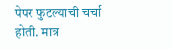पेपर फुटल्याची चर्चा होती. मात्र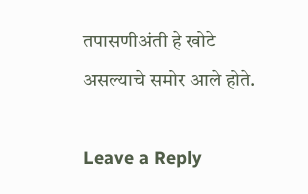तपासणीअंती हे खोटे असल्याचे समोर आले होते.

Leave a Reply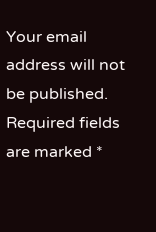Your email address will not be published. Required fields are marked *